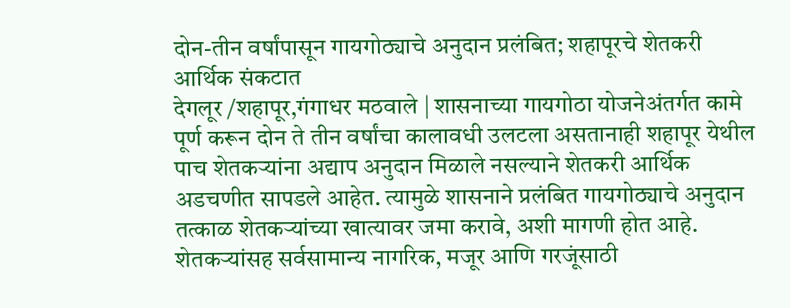दोन-तीन वर्षांपासून गायगोठ्याचे अनुदान प्रलंबित; शहापूरचे शेतकरी आर्थिक संकटात
देगलूर /शहापूर,गंगाधर मठवाले | शासनाच्या गायगोठा योजनेअंतर्गत कामे पूर्ण करून दोन ते तीन वर्षांचा कालावधी उलटला असतानाही शहापूर येथील पाच शेतकऱ्यांना अद्याप अनुदान मिळाले नसल्याने शेतकरी आर्थिक अडचणीत सापडले आहेत. त्यामुळे शासनाने प्रलंबित गायगोठ्याचे अनुदान तत्काळ शेतकऱ्यांच्या खात्यावर जमा करावे, अशी मागणी होत आहे.
शेतकऱ्यांसह सर्वसामान्य नागरिक, मजूर आणि गरजूंसाठी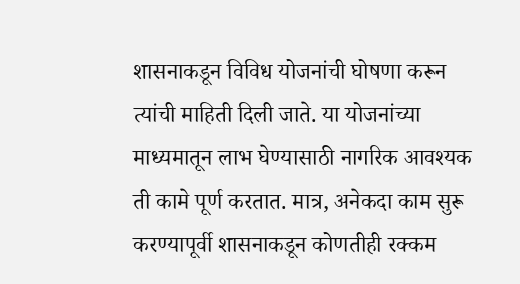शासनाकडून विविध योजनांची घोषणा करून त्यांची माहिती दिली जाते. या योजनांच्या माध्यमातून लाभ घेण्यासाठी नागरिक आवश्यक ती कामे पूर्ण करतात. मात्र, अनेकदा काम सुरू करण्यापूर्वी शासनाकडून कोणतीही रक्कम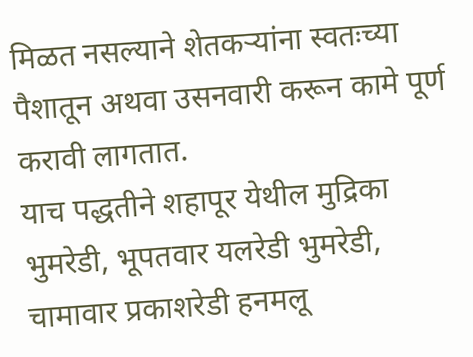मिळत नसल्याने शेतकऱ्यांना स्वतःच्या पैशातून अथवा उसनवारी करून कामे पूर्ण करावी लागतात.
याच पद्धतीने शहापूर येथील मुद्रिका भुमरेडी, भूपतवार यलरेडी भुमरेडी, चामावार प्रकाशरेडी हनमलू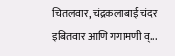चितलवार, चंद्रकलाबाई चंदर इबितवार आणि गगामणी व्...